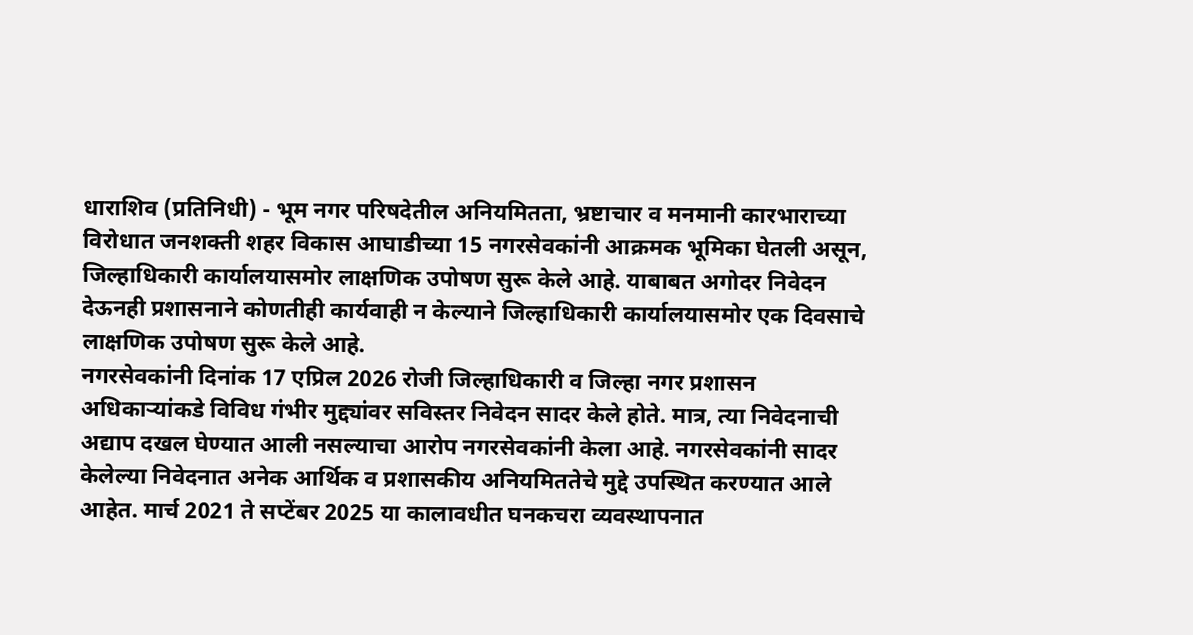धाराशिव (प्रतिनिधी) - भूम नगर परिषदेतील अनियमितता, भ्रष्टाचार व मनमानी कारभाराच्या विरोधात जनशक्ती शहर विकास आघाडीच्या 15 नगरसेवकांनी आक्रमक भूमिका घेतली असून, जिल्हाधिकारी कार्यालयासमोर लाक्षणिक उपोषण सुरू केले आहे. याबाबत अगोदर निवेदन देऊनही प्रशासनाने कोणतीही कार्यवाही न केल्याने जिल्हाधिकारी कार्यालयासमोर एक दिवसाचे लाक्षणिक उपोषण सुरू केले आहे.
नगरसेवकांनी दिनांक 17 एप्रिल 2026 रोजी जिल्हाधिकारी व जिल्हा नगर प्रशासन अधिकाऱ्यांकडे विविध गंभीर मुद्द्यांवर सविस्तर निवेदन सादर केले होते. मात्र, त्या निवेदनाची अद्याप दखल घेण्यात आली नसल्याचा आरोप नगरसेवकांनी केला आहे. नगरसेवकांनी सादर केलेल्या निवेदनात अनेक आर्थिक व प्रशासकीय अनियमिततेचे मुद्दे उपस्थित करण्यात आले आहेत. मार्च 2021 ते सप्टेंबर 2025 या कालावधीत घनकचरा व्यवस्थापनात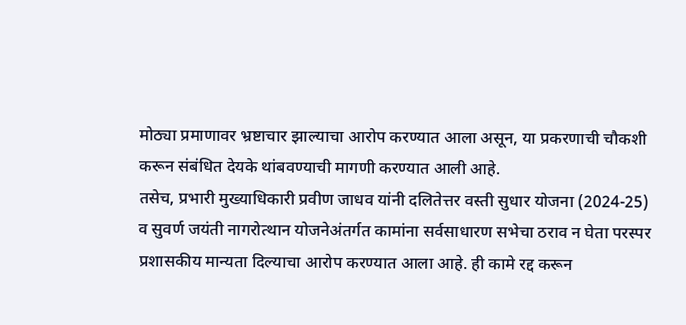मोठ्या प्रमाणावर भ्रष्टाचार झाल्याचा आरोप करण्यात आला असून, या प्रकरणाची चौकशी करून संबंधित देयके थांबवण्याची मागणी करण्यात आली आहे.
तसेच, प्रभारी मुख्याधिकारी प्रवीण जाधव यांनी दलितेत्तर वस्ती सुधार योजना (2024-25) व सुवर्ण जयंती नागरोत्थान योजनेअंतर्गत कामांना सर्वसाधारण सभेचा ठराव न घेता परस्पर प्रशासकीय मान्यता दिल्याचा आरोप करण्यात आला आहे. ही कामे रद्द करून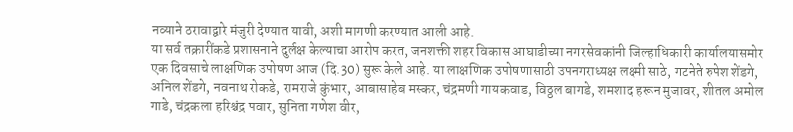नव्याने ठरावाद्वारे मंजुरी देण्यात यावी, अशी मागणी करण्यात आली आहे.
या सर्व तक्रारींकडे प्रशासनाने दुर्लक्ष केल्याचा आरोप करत, जनशक्ती शहर विकास आघाडीच्या नगरसेवकांनी जिल्हाधिकारी कार्यालयासमोर एक दिवसाचे लाक्षणिक उपोषण आज (दि.30) सुरू केले आहे. या लाक्षणिक उपोषणासाठी उपनगराध्यक्ष लक्ष्मी साठे, गटनेते रुपेश शेंडगे, अनिल शेंडगे, नवनाथ रोकडे, रामराजे कुंभार, आबासाहेब मस्कर, चंद्रमणी गायकवाड, विठ्ठल बागडे, शमशाद हरून मुजावर, शीतल अमोल गाडे, चंद्रकला हरिश्चंद्र पवार, सुनिता गणेश वीर,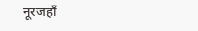नूरजहाँ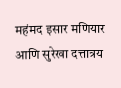महंमद इसार मणियार आणि सुरेखा दत्तात्रय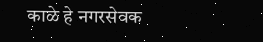काळे हे नगरसेवक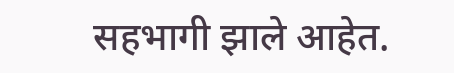सहभागी झाले आहेत.